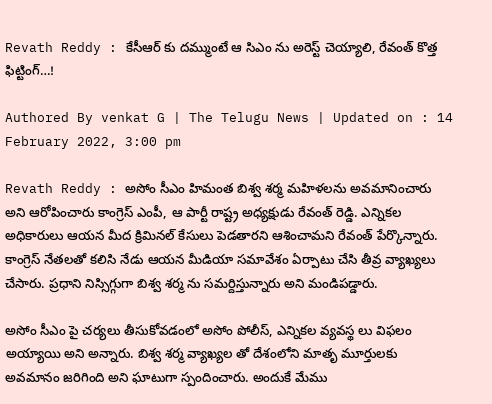Revath Reddy : కేసీఆర్ కు దమ్ముంటే ఆ సిఎం ను అరెస్ట్ చెయ్యాలి, రేవంత్ కొత్త ఫిట్టింగ్…!

Authored By venkat G | The Telugu News | Updated on : 14 February 2022, 3:00 pm

Revath Reddy : అసోం సీఎం హిమంత బిశ్వ శర్మ మహిళలను అవమానించారు అని ఆరోపించారు కాంగ్రెస్ ఎంపీ, ఆ పార్టీ రాష్ట్ర అధ్యక్షుడు రేవంత్ రెడ్డి. ఎన్నికల అధికారులు ఆయన మీద క్రిమినల్ కేసులు పెడతారని ఆశించామని రేవంత్ పేర్కొన్నారు. కాంగ్రెస్ నేతలతో కలిసి నేడు ఆయన మీడియా సమావేశం ఏర్పాటు చేసి తీవ్ర వ్యాఖ్యలు చేసారు. ప్రధాని నిస్సిగ్గుగా బిశ్వ శర్మ ను సమర్దిస్తున్నారు అని మండిపడ్డారు.

అసోం సీఎం పై చర్యలు తీసుకోవడంలో అసోం పోలీస్, ఎన్నికల వ్యవస్థ లు విఫలం అయ్యాయి అని అన్నారు. బిశ్వ శర్మ వ్యాఖ్యల తో దేశంలోని మాతృ మూర్తులకు అవమానం జరిగింది అని ఘాటుగా స్పందించారు. అందుకే మేము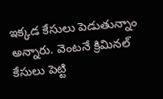ఇక్కడ కేసులు పెడుతున్నాం అన్నారు. వెంటనే క్రిమినల్ కేసులు పెట్టి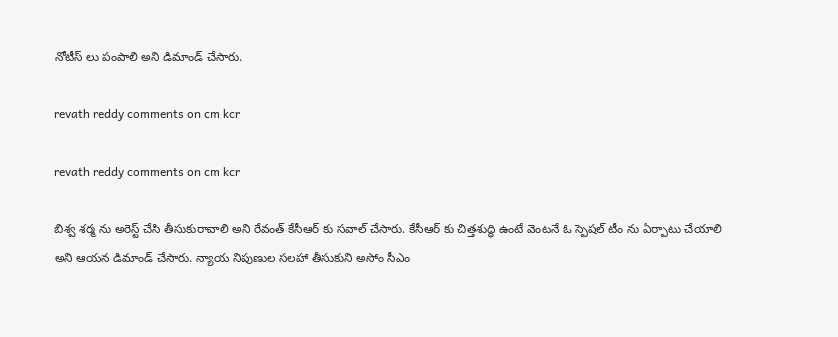నోటీస్ లు పంపాలి అని డిమాండ్ చేసారు.

revath reddy comments on cm kcr

revath reddy comments on cm kcr

బిశ్వ శర్మ ను అరెస్ట్ చేసి తీసుకురావాలి అని రేవంత్ కేసీఆర్ కు సవాల్ చేసారు. కేసీఆర్ కు చిత్తశుద్ధి ఉంటే వెంటనే ఓ స్పెషల్ టీం ను ఏర్పాటు చేయాలి అని ఆయన డిమాండ్ చేసారు. న్యాయ నిపుణుల సలహా తీసుకుని అసోం సీఎం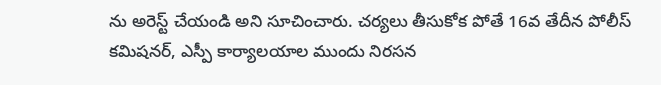ను అరెస్ట్ చేయండి అని సూచించారు. చర్యలు తీసుకోక పోతే 16వ తేదీన పోలీస్ కమిషనర్, ఎస్పీ కార్యాలయాల ముందు నిరసన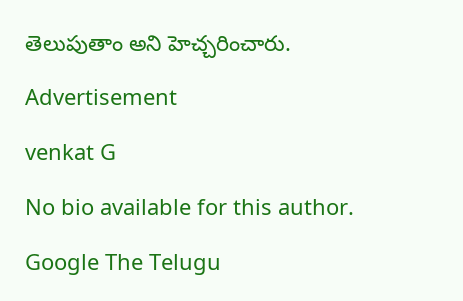తెలుపుతాం అని హెచ్చరించారు.

Advertisement

venkat G

No bio available for this author.

Google The Telugu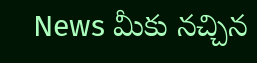News మీకు నచ్చిన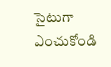సైటుగా ఎంచుకోండి